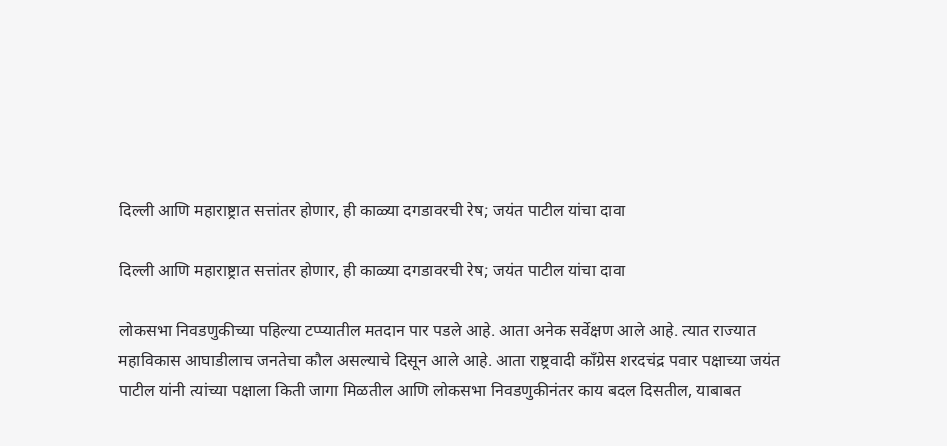दिल्ली आणि महाराष्ट्रात सत्तांतर होणार, ही काळ्या दगडावरची रेष; जयंत पाटील यांचा दावा

दिल्ली आणि महाराष्ट्रात सत्तांतर होणार, ही काळ्या दगडावरची रेष; जयंत पाटील यांचा दावा

लोकसभा निवडणुकीच्या पहिल्या टप्प्यातील मतदान पार पडले आहे. आता अनेक सर्वेक्षण आले आहे. त्यात राज्यात महाविकास आघाडीलाच जनतेचा कौल असल्याचे दिसून आले आहे. आता राष्ट्रवादी काँग्रेस शरदचंद्र पवार पक्षाच्या जयंत पाटील यांनी त्यांच्या पक्षाला किती जागा मिळतील आणि लोकसभा निवडणुकीनंतर काय बदल दिसतील, याबाबत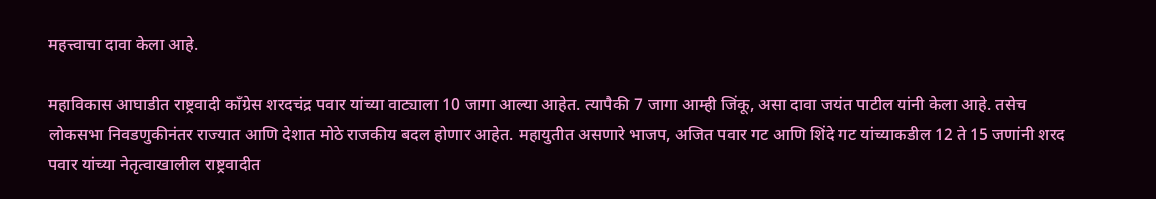महत्त्वाचा दावा केला आहे.

महाविकास आघाडीत राष्ट्रवादी काँग्रेस शरदचंद्र पवार यांच्या वाट्याला 10 जागा आल्या आहेत. त्यापैकी 7 जागा आम्ही जिंकू, असा दावा जयंत पाटील यांनी केला आहे. तसेच लोकसभा निवडणुकीनंतर राज्यात आणि देशात मोठे राजकीय बदल होणार आहेत. महायुतीत असणारे भाजप, अजित पवार गट आणि शिंदे गट यांच्याकडील 12 ते 15 जणांनी शरद पवार यांच्या नेतृत्वाखालील राष्ट्रवादीत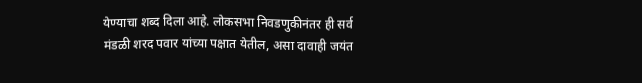येण्याचा शब्द दिला आहे. लोकसभा निवडणुकीनंतर ही सर्व मंडळी शरद पवार यांच्या पक्षात येतील, असा दावाही जयंत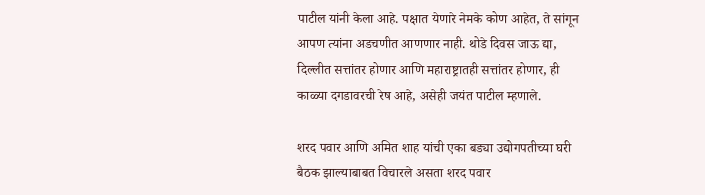पाटील यांनी केला आहे. पक्षात येणारे नेमके कोण आहेत, ते सांगून आपण त्यांना अडचणीत आणणार नाही. थोडे दिवस जाऊ द्या, दिल्लीत सत्तांतर होणार आणि महाराष्ट्रातही सत्तांतर होणार, ही काळ्या दगडावरची रेष आहे, असेही जयंत पाटील म्हणाले.

शरद पवार आणि अमित शाह यांची एका बड्या उद्योगपतीच्या घरी बैठक झाल्याबाबत विचारले असता शरद पवार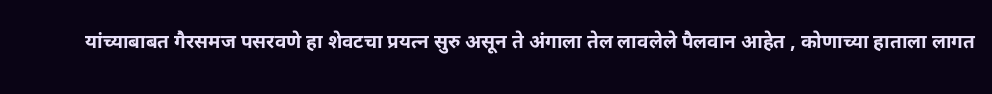यांच्याबाबत गैरसमज पसरवणे हा शेवटचा प्रयत्न सुरु असून ते अंगाला तेल लावलेले पैलवान आहेत , कोणाच्या हाताला लागत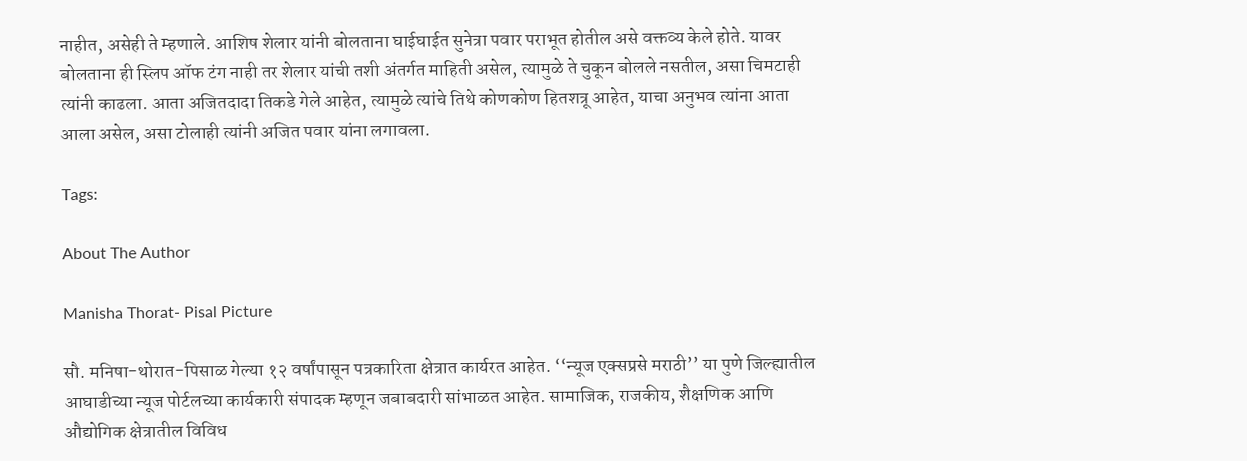नाहीत, असेही ते म्हणाले. आशिष शेलार यांनी बोलताना घाईघाईत सुनेत्रा पवार पराभूत होतील असे वक्तव्य केले होते. यावर बोलताना ही स्लिप ऑफ टंग नाही तर शेलार यांची तशी अंतर्गत माहिती असेल, त्यामुळे ते चुकून बोलले नसतील, असा चिमटाही त्यांनी काढला. आता अजितदादा तिकडे गेले आहेत, त्यामुळे त्यांचे तिथे कोणकोण हितशत्रू आहेत, याचा अनुभव त्यांना आता आला असेल, असा टोलाही त्यांनी अजित पवार यांना लगावला.

Tags:

About The Author

Manisha Thorat- Pisal Picture

सौ. मनिषा-थोरात-पिसाळ गेल्या १२ वर्षांपासून पत्रकारिता क्षेत्रात कार्यरत आहेत. ‘‘न्यूज एक्सप्रसे मराठी’’ या पुणे जिल्ह्यातील आघाडीच्या न्यूज पोर्टलच्या कार्यकारी संपादक म्हणून जबाबदारी सांभाळत आहेत. सामाजिक, राजकीय, शैक्षणिक आणि औद्योगिक क्षेत्रातील विविध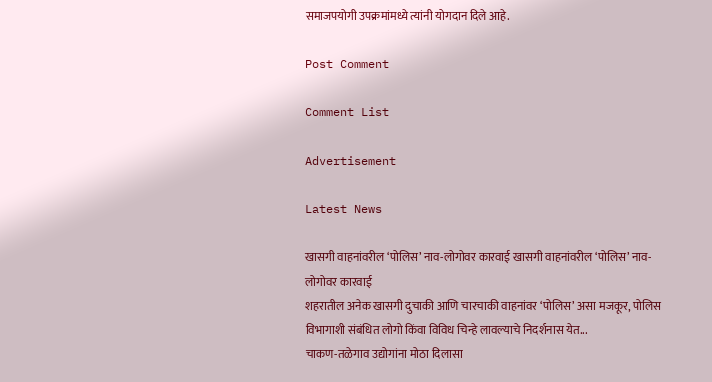समाजपयोगी उपक्रमांमध्ये त्यांनी योगदान दिले आहे.

Post Comment

Comment List

Advertisement

Latest News

खासगी वाहनांवरील ‘पोलिस’ नाव-लोगोवर कारवाई खासगी वाहनांवरील ‘पोलिस’ नाव-लोगोवर कारवाई
शहरातील अनेक खासगी दुचाकी आणि चारचाकी वाहनांवर ‘पोलिस’ असा मजकूर, पोलिस विभागाशी संबंधित लोगो किंवा विविध चिन्हे लावल्याचे निदर्शनास येत...
चाकण-तळेगाव उद्योगांना मोठा दिलासा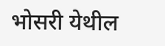भोसरी येथील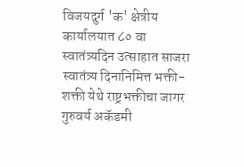विजयदुर्ग 'क' क्षेत्रीय कार्यालयात ८० वा स्वातंत्र्यदिन उत्साहात साजरा
स्वातंत्र्य दिनानिमित्त भक्ती-शक्ती येथे राष्ट्रभक्तीचा जागर
गुरुवर्य अकॅडमी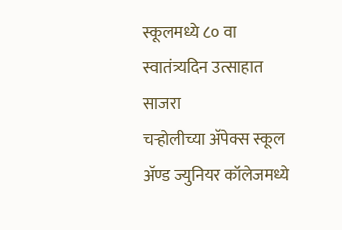स्कूलमध्ये ८० वा स्वातंत्र्यदिन उत्साहात साजरा
चऱ्होलीच्या अ‍ॅपेक्स स्कूल अ‍ॅण्ड ज्युनियर कॉलेजमध्ये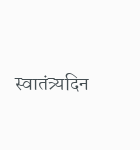स्वातंत्र्यदिन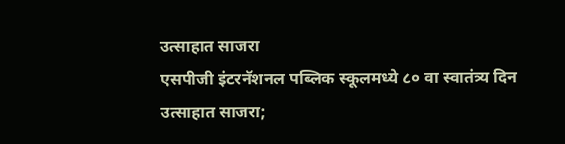उत्साहात साजरा
एसपीजी इंटरनॅशनल पब्लिक स्कूलमध्ये ८० वा स्वातंत्र्य दिन उत्साहात साजरा;